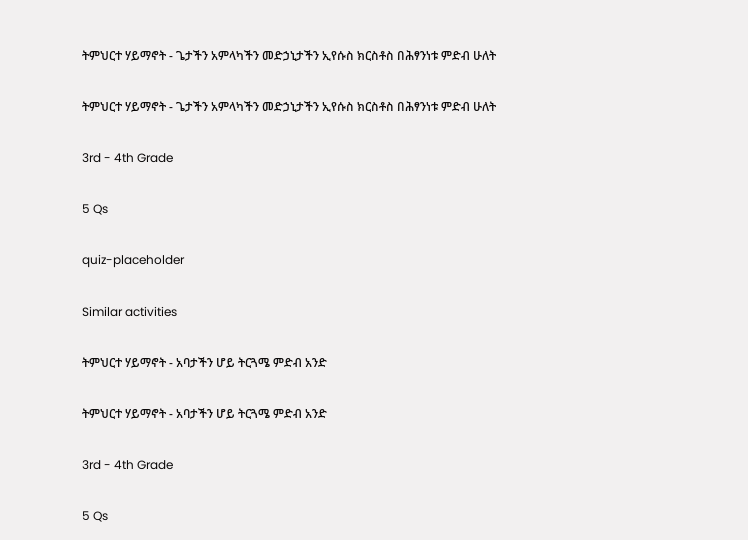ትምህርተ ሃይማኖት - ጌታችን አምላካችን መድኃኒታችን ኢየሱስ ክርስቶስ በሕፃንነቱ ምድብ ሁለት

ትምህርተ ሃይማኖት - ጌታችን አምላካችን መድኃኒታችን ኢየሱስ ክርስቶስ በሕፃንነቱ ምድብ ሁለት

3rd - 4th Grade

5 Qs

quiz-placeholder

Similar activities

ትምህርተ ሃይማኖት - አባታችን ሆይ ትርጓሜ ምድብ አንድ

ትምህርተ ሃይማኖት - አባታችን ሆይ ትርጓሜ ምድብ አንድ

3rd - 4th Grade

5 Qs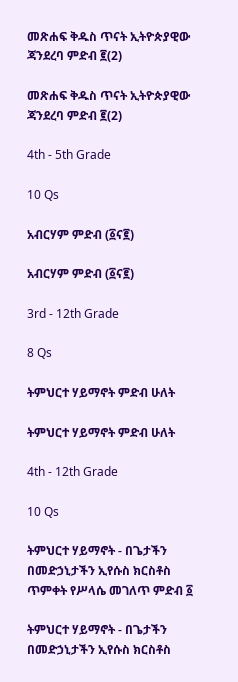መጽሐፍ ቅዱስ ጥናት ኢትዮጵያዊው ጃንደረባ ምድብ ፪(2)

መጽሐፍ ቅዱስ ጥናት ኢትዮጵያዊው ጃንደረባ ምድብ ፪(2)

4th - 5th Grade

10 Qs

አብርሃም ምድብ (፩ና፪)

አብርሃም ምድብ (፩ና፪)

3rd - 12th Grade

8 Qs

ትምህርተ ሃይማኖት ምድብ ሁለት

ትምህርተ ሃይማኖት ምድብ ሁለት

4th - 12th Grade

10 Qs

ትምህርተ ሃይማኖት - በጌታችን በመድኃኒታችን ኢየሱስ ክርስቶስ ጥምቀት የሥላሴ መገለጥ ምድብ ፩

ትምህርተ ሃይማኖት - በጌታችን በመድኃኒታችን ኢየሱስ ክርስቶስ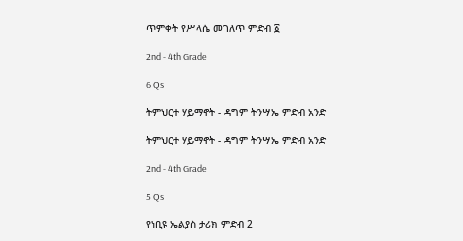ጥምቀት የሥላሴ መገለጥ ምድብ ፩

2nd - 4th Grade

6 Qs

ትምህርተ ሃይማኖት - ዳግም ትንሣኤ ምድብ አንድ

ትምህርተ ሃይማኖት - ዳግም ትንሣኤ ምድብ አንድ

2nd - 4th Grade

5 Qs

የነቢዩ ኤልያስ ታሪክ ምድብ 2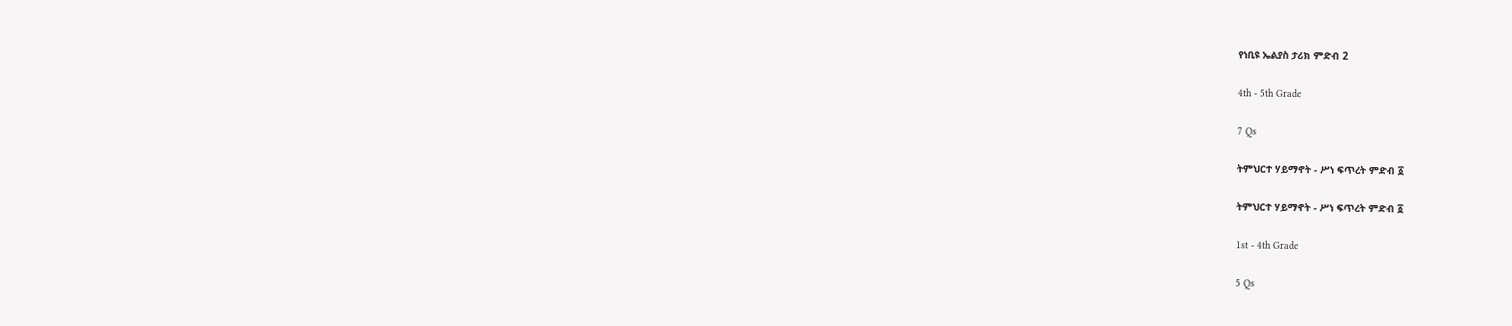የነቢዩ ኤልያስ ታሪክ ምድብ 2

4th - 5th Grade

7 Qs

ትምህርተ ሃይማኖት - ሥነ ፍጥረት ምድብ ፩

ትምህርተ ሃይማኖት - ሥነ ፍጥረት ምድብ ፩

1st - 4th Grade

5 Qs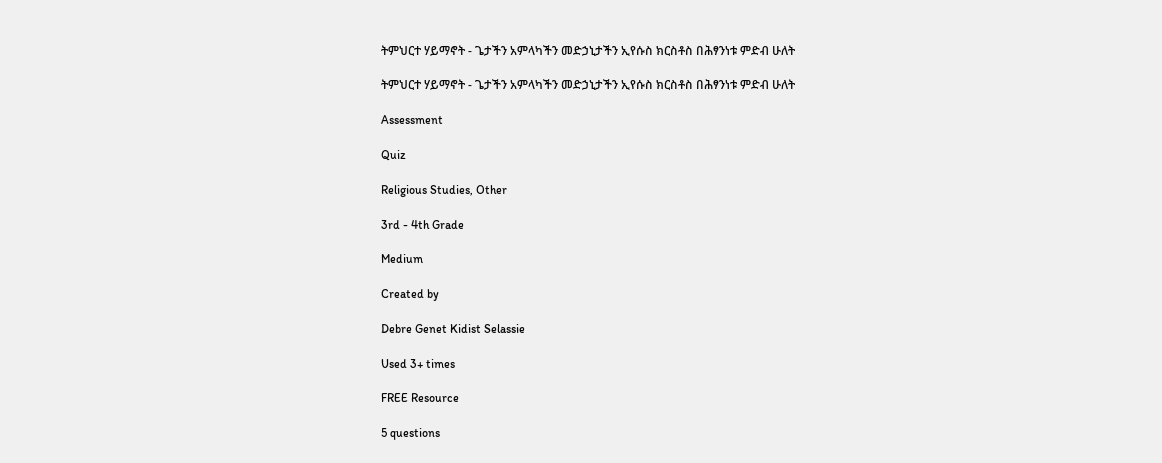ትምህርተ ሃይማኖት - ጌታችን አምላካችን መድኃኒታችን ኢየሱስ ክርስቶስ በሕፃንነቱ ምድብ ሁለት

ትምህርተ ሃይማኖት - ጌታችን አምላካችን መድኃኒታችን ኢየሱስ ክርስቶስ በሕፃንነቱ ምድብ ሁለት

Assessment

Quiz

Religious Studies, Other

3rd - 4th Grade

Medium

Created by

Debre Genet Kidist Selassie

Used 3+ times

FREE Resource

5 questions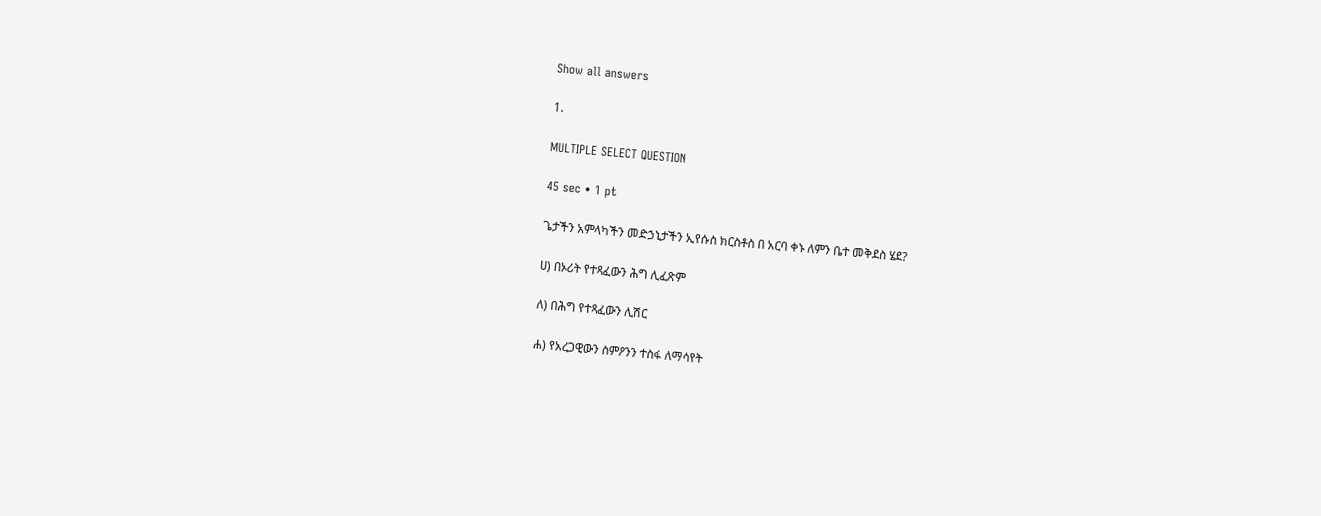Show all answers

1.

MULTIPLE SELECT QUESTION

45 sec • 1 pt

ጌታችን አምላካችን መድኃኒታችን ኢየሱስ ክርስቶስ በ አርባ ቀኑ ለምን ቤተ መቅደስ ሄደ?

ሀ) በኦሪት የተጻፈውን ሕግ ሊፈጽም

ለ) በሕግ የተጻፈውን ሊሽር

ሐ) የአረጋዊውን ስምዖንን ተስፋ ለማሳየት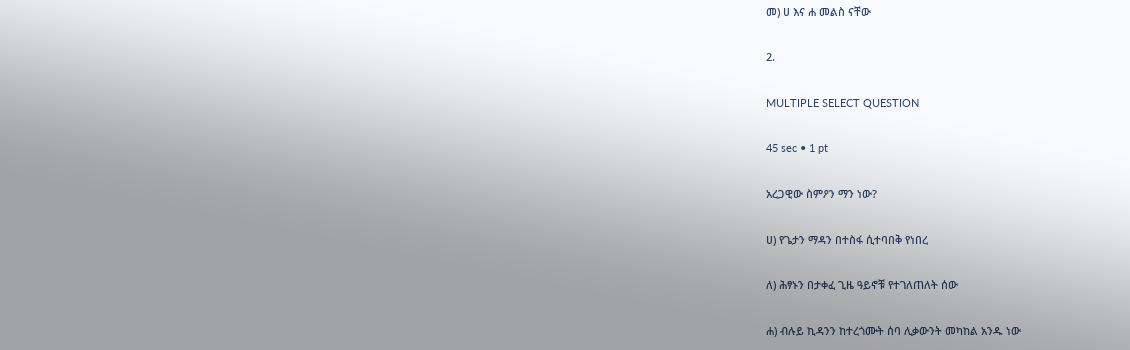መ) ሀ እና ሐ መልስ ናቸው

2.

MULTIPLE SELECT QUESTION

45 sec • 1 pt

አረጋዊው ስምዖን ማን ነው?

ሀ) የጌታን ማዳን በተስፋ ሲተባበቅ የነበረ

ለ) ሕፃኑን በታቀፈ ጊዜ ዓይኖቹ የተገለጠለት ሰው

ሐ) ብሉይ ኪዳንን ከተረጎሙት ሰባ ሊቃውንት መካከል አንዱ ነው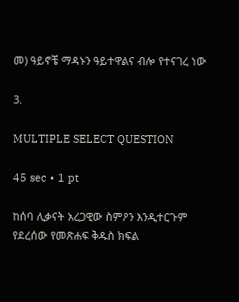መ) ዓይኖቼ ማዳኑን ዓይተዋልና ብሎ የተናገረ ነው

3.

MULTIPLE SELECT QUESTION

45 sec • 1 pt

ከሰባ ሊቃናት አረጋዊው ስምዖን እንዲተርጉም የደረሰው የመጽሐፍ ቅዱስ ክፍል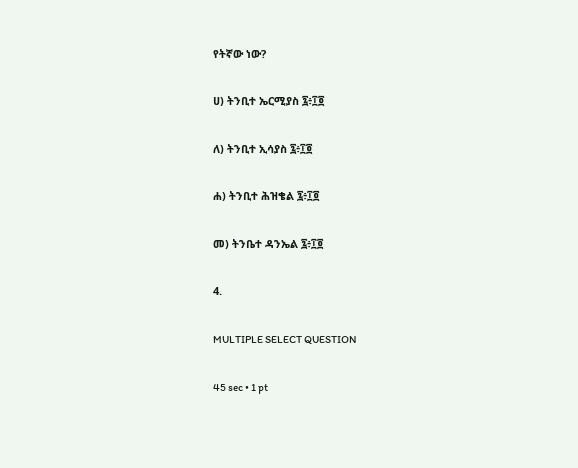የትኛው ነው?

ሀ) ትንቢተ ኤርሚያስ ፯፥፲፬

ለ) ትንቢተ ኢሳያስ ፯፥፲፬

ሐ) ትንቢተ ሕዝቄል ፯፥፲፬

መ) ትንቤተ ዳንኤል ፯፥፲፬

4.

MULTIPLE SELECT QUESTION

45 sec • 1 pt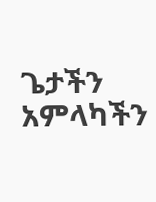ጌታችን አምላካችን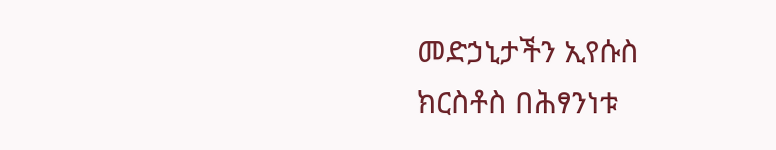መድኃኒታችን ኢየሱስ ክርስቶስ በሕፃንነቱ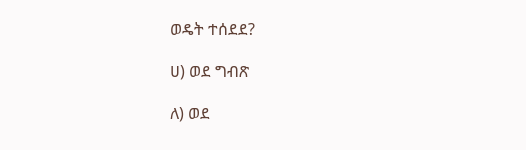ወዴት ተሰደደ?

ሀ) ወደ ግብጽ

ለ) ወደ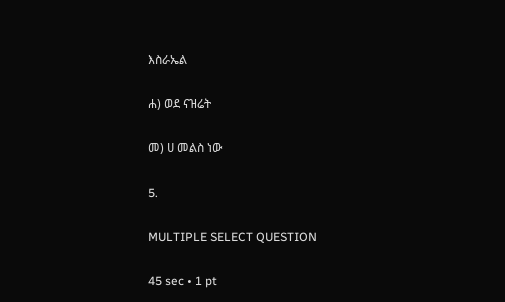እስራኤል

ሐ) ወደ ናዝሬት

መ) ሀ መልስ ነው

5.

MULTIPLE SELECT QUESTION

45 sec • 1 pt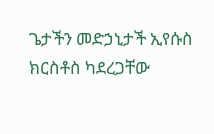ጌታችን መድኃኒታች ኢየሱስ ክርስቶስ ካደረጋቸው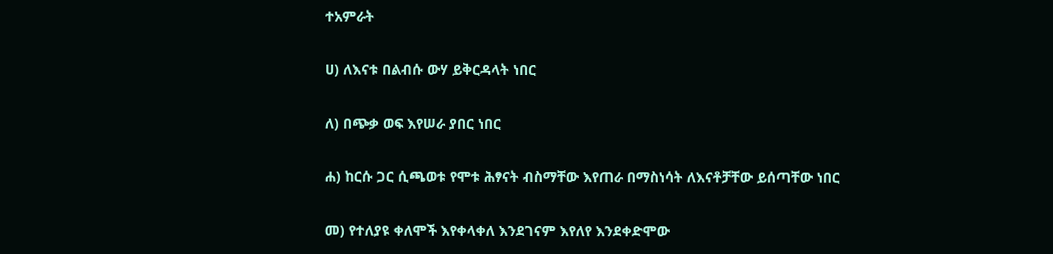ተአምራት

ሀ) ለእናቱ በልብሱ ውሃ ይቅርዳላት ነበር

ለ) በጭቃ ወፍ እየሠራ ያበር ነበር

ሐ) ከርሱ ጋር ሲጫወቱ የሞቱ ሕፃናት ብስማቸው እየጠራ በማስነሳት ለእናቶቻቸው ይሰጣቸው ነበር

መ) የተለያዩ ቀለሞች እየቀላቀለ እንደገናም እየለየ እንደቀድሞው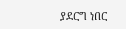ያደርግ ነበር